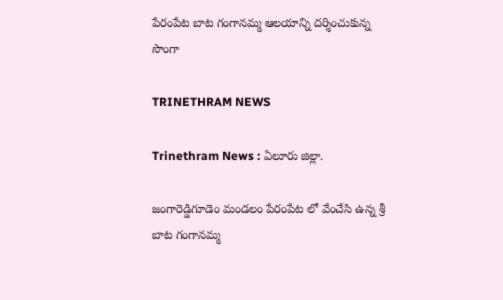పేరంపేట బాట గంగానమ్మ ఆలయాన్ని దర్శించుకున్న సొంగా

TRINETHRAM NEWS

Trinethram News : ఏలూరు జిల్లా.

జంగారెడ్డిగూడెం మండలం పేరంపేట లో వేంచేసి ఉన్న శ్రీ బాట గంగానమ్మ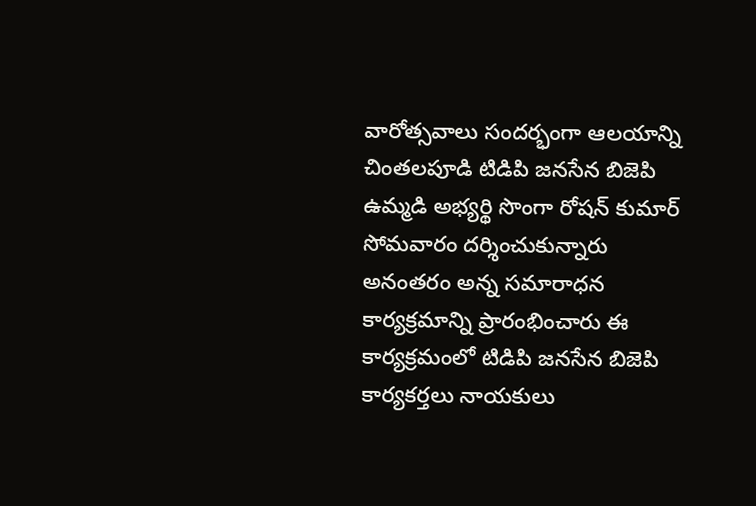వారోత్సవాలు సందర్భంగా ఆలయాన్ని చింతలపూడి టిడిపి జనసేన బిజెపి ఉమ్మడి అభ్యర్థి సొంగా రోషన్ కుమార్ సోమవారం దర్శించుకున్నారు అనంతరం అన్న సమారాధన కార్యక్రమాన్ని ప్రారంభించారు ఈ కార్యక్రమంలో టిడిపి జనసేన బిజెపి కార్యకర్తలు నాయకులు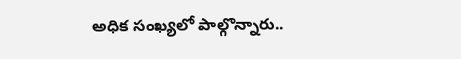అధిక సంఖ్యలో పాల్గొన్నారు..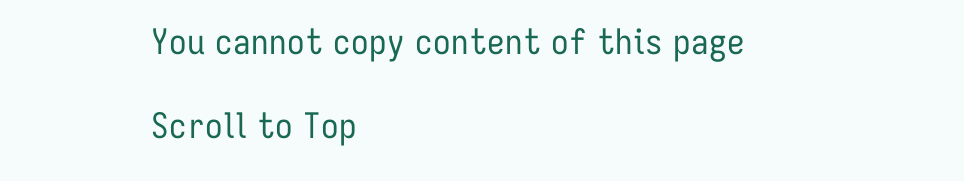You cannot copy content of this page

Scroll to Top